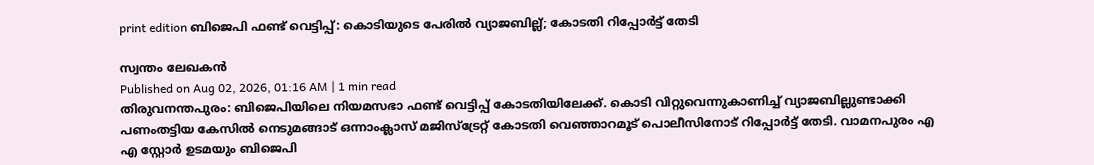print edition ബിജെപി ഫണ്ട് വെട്ടിപ്പ്: കൊടിയുടെ പേരിൽ വ്യാജബില്ല്; കോടതി റിപ്പോർട്ട് തേടി

സ്വന്തം ലേഖകൻ
Published on Aug 02, 2026, 01:16 AM | 1 min read
തിരുവനന്തപുരം: ബിജെപിയിലെ നിയമസഭാ ഫണ്ട് വെട്ടിപ്പ് കോടതിയിലേക്ക്. കൊടി വിറ്റുവെന്നുകാണിച്ച് വ്യാജബില്ലുണ്ടാക്കി പണംതട്ടിയ കേസിൽ നെടുമങ്ങാട് ഒന്നാംക്ലാസ് മജിസ്ട്രേറ്റ് കോടതി വെഞ്ഞാറമൂട് പൊലീസിനോട് റിപ്പോർട്ട് തേടി. വാമനപുരം എ എ സ്റ്റോർ ഉടമയും ബിജെപി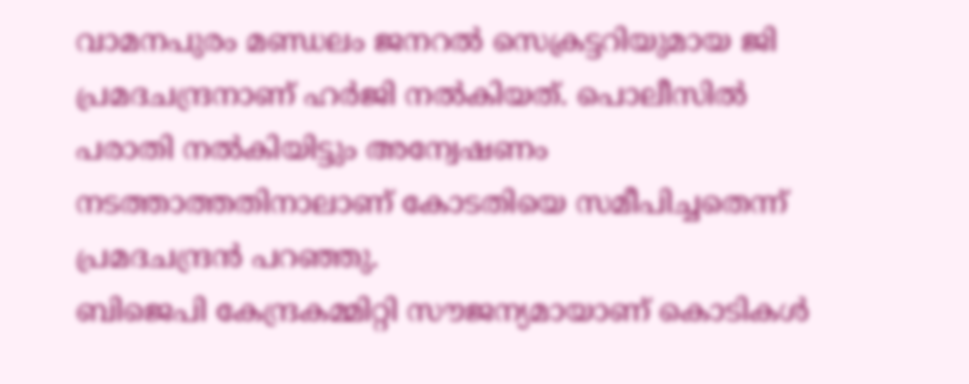വാമനപുരം മണ്ഡലം ജനറൽ സെക്രട്ടറിയുമായ ജി പ്രമദചന്ദ്രനാണ് ഹർജി നൽകിയത്. പൊലീസിൽ പരാതി നൽകിയിട്ടും അന്വേഷണം നടത്താത്തതിനാലാണ് കോടതിയെ സമീപിച്ചതെന്ന് പ്രമദചന്ദ്രൻ പറഞ്ഞു.
ബിജെപി കേന്ദ്രകമ്മിറ്റി സൗജന്യമായാണ് കൊടികൾ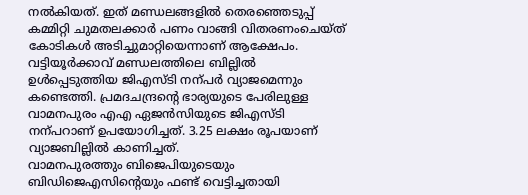നൽകിയത്. ഇത് മണ്ഡലങ്ങളിൽ തെരഞ്ഞെടുപ്പ് കമ്മിറ്റി ചുമതലക്കാർ പണം വാങ്ങി വിതരണംചെയ്ത് കോടികൾ അടിച്ചുമാറ്റിയെന്നാണ് ആക്ഷേപം. വട്ടിയൂർക്കാവ് മണ്ഡലത്തിലെ ബില്ലിൽ ഉൾപ്പെടുത്തിയ ജിഎസ്ടി നന്പർ വ്യാജമെന്നും കണ്ടെത്തി. പ്രമദചന്ദ്രന്റെ ഭാര്യയുടെ പേരിലുള്ള വാമനപുരം എഎ ഏജൻസിയുടെ ജിഎസ്ടി നന്പറാണ് ഉപയോഗിച്ചത്. 3.25 ലക്ഷം രൂപയാണ് വ്യാജബില്ലിൽ കാണിച്ചത്.
വാമനപുരത്തും ബിജെപിയുടെയും ബിഡിജെഎസിന്റെയും ഫണ്ട് വെട്ടിച്ചതായി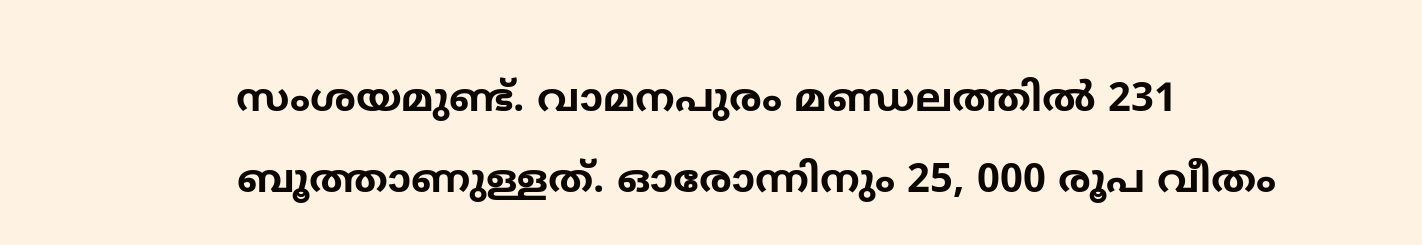സംശയമുണ്ട്. വാമനപുരം മണ്ഡലത്തിൽ 231 ബൂത്താണുള്ളത്. ഓരോന്നിനും 25, 000 രൂപ വീതം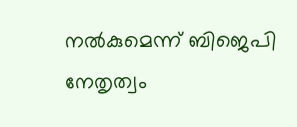നൽകുമെന്ന് ബിജെപി നേതൃത്വം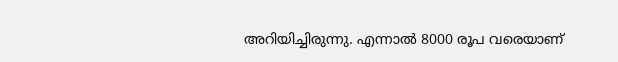അറിയിച്ചിരുന്നു. എന്നാൽ 8000 രൂപ വരെയാണ്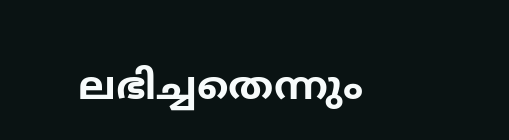ലഭിച്ചതെന്നും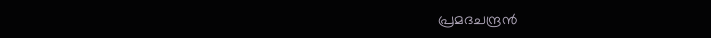പ്രമദചന്ദ്രൻ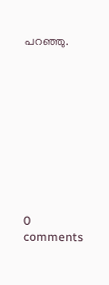പറഞ്ഞു.










0 comments